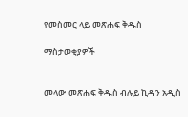የመስመር ላይ መጽሐፍ ቅዱስ

ማስታወቂያዎች


መላው መጽሐፍ ቅዱስ ብሉይ ኪዳን አዲስ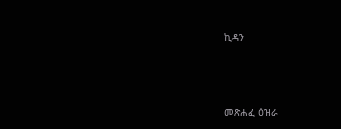ኪዳን




መጽሐፈ ዕዝራ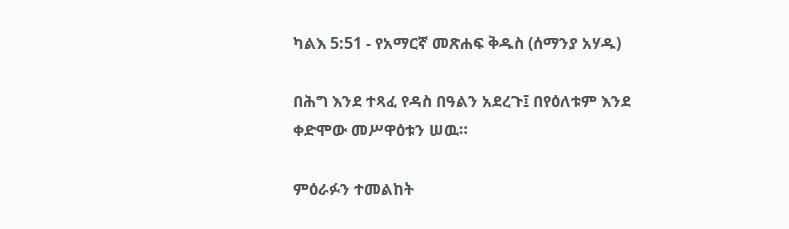ካልእ 5:51 - የአማርኛ መጽሐፍ ቅዱስ (ሰማንያ አሃዱ)

በሕግ እንደ ተጻፈ የዳስ በዓልን አደረጉ፤ በየዕለቱም እንደ ቀድሞው መሥዋዕቱን ሠዉ።

ምዕራፉን ተመልከት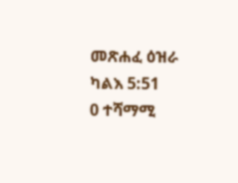መጽሐፈ ዕዝራ ካልእ 5:51
0 ተሻማሚ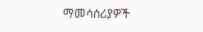ማመሳሰሪያዎች